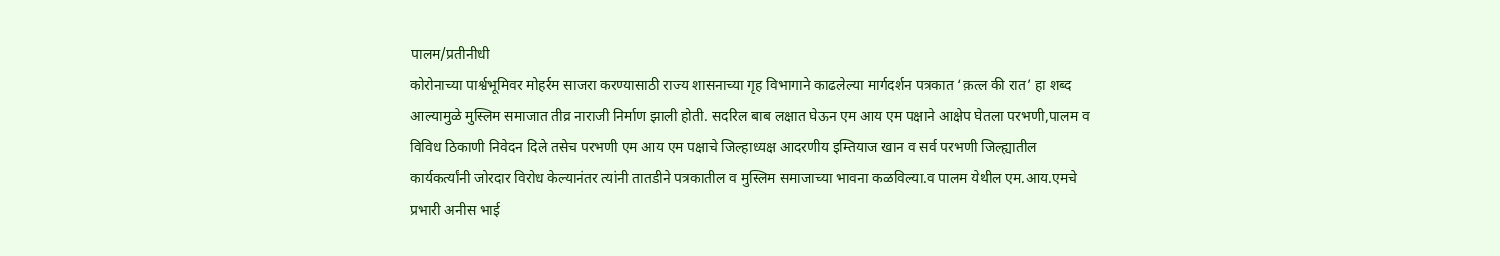पालम/प्रतीनीधी
कोरोनाच्या पार्श्वभूमिवर मोहर्रम साजरा करण्यासाठी राज्य शासनाच्या गृह विभागाने काढलेल्या मार्गदर्शन पत्रकात ‘क़त्ल की रात’ हा शब्द आल्यामुळे मुस्लिम समाजात तीव्र नाराजी निर्माण झाली होती. सदरिल बाब लक्षात घेऊन एम आय एम पक्षाने आक्षेप घेतला परभणी,पालम व विविध ठिकाणी निवेदन दिले तसेच परभणी एम आय एम पक्षाचे जिल्हाध्यक्ष आदरणीय इम्तियाज खान व सर्व परभणी जिल्ह्यातील कार्यकर्त्यांनी जोरदार विरोध केल्यानंतर त्यांनी तातडीने पत्रकातील व मुस्लिम समाजाच्या भावना कळविल्या.व पालम येथील एम.आय.एमचे प्रभारी अनीस भाई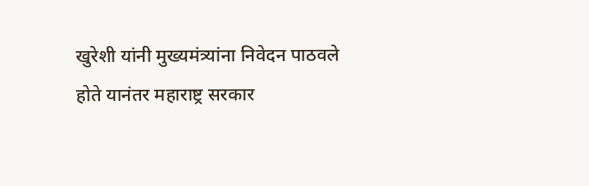खुरेशी यांनी मुख्यमंत्र्यांना निवेदन पाठवले होते यानंतर महाराष्ट्र सरकार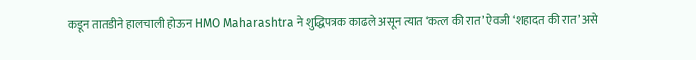कडून तातडीने हालचाली होऊन HMO Maharashtra ने शुद्धिपत्रक काढले असून त्यात ‘कत्ल की रात’ ऐवजी ‘शहादत की रात’ असे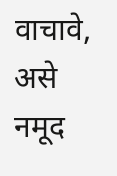वाचावे, असे नमूद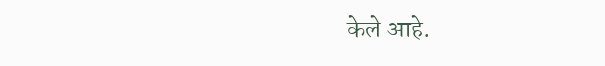केले आहे.